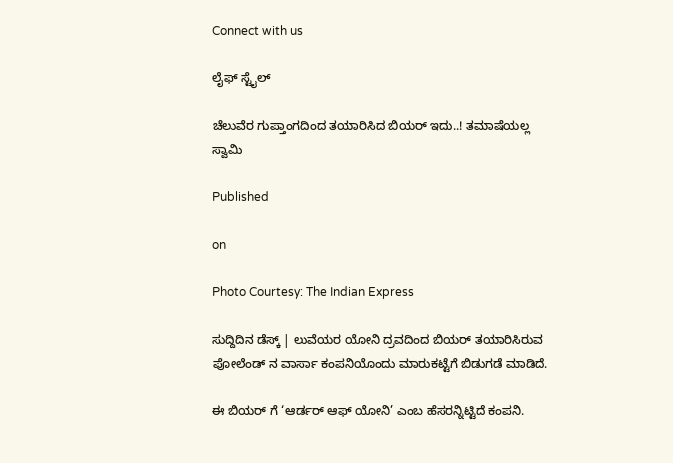Connect with us

ಲೈಫ್ ಸ್ಟೈಲ್

ಚೆಲುವೆರ ಗುಪ್ತಾಂಗದಿಂದ ತಯಾರಿಸಿದ ಬಿಯರ್ ಇದು..! ತಮಾಷೆಯಲ್ಲ ಸ್ವಾಮಿ

Published

on

Photo Courtesy: The Indian Express

ಸುದ್ದಿದಿನ ಡೆಸ್ಕ್ | ಲುವೆಯರ ಯೋನಿ ದ್ರವದಿಂದ ಬಿಯರ್ ತಯಾರಿಸಿರುವ ಪೋಲೆಂಡ್ ನ ವಾರ್ಸಾ ಕಂಪನಿಯೊಂದು ಮಾರುಕಟ್ಟೆಗೆ ಬಿಡುಗಡೆ ಮಾಡಿದೆ.

ಈ ಬಿಯರ್ ಗೆ ‘ಆರ್ಡರ್ ಆಫ್ ಯೋನಿ’ ಎಂಬ ಹೆಸರನ್ನಿಟ್ಟಿದೆ ಕಂಪನಿ.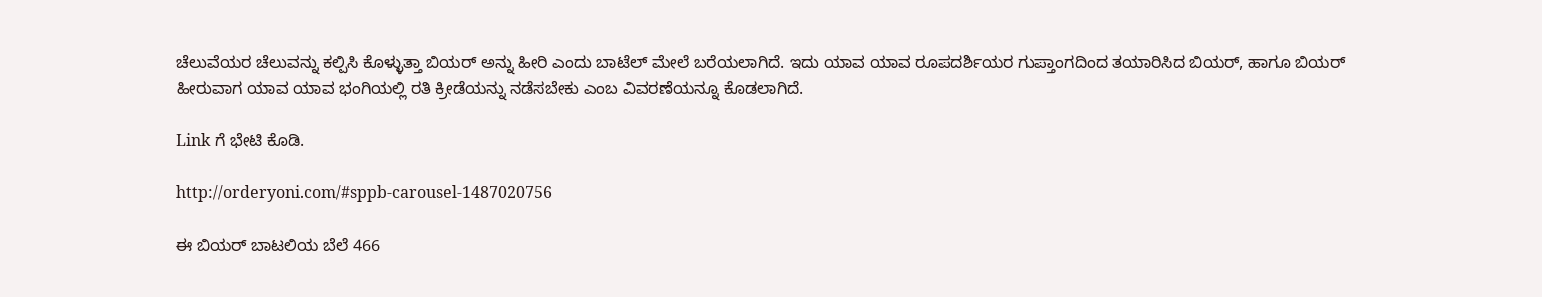ಚೆಲುವೆಯರ ಚೆಲುವನ್ನು ಕಲ್ಪಿಸಿ ಕೊಳ್ಳುತ್ತಾ ಬಿಯರ್ ಅನ್ನು ಹೀರಿ ಎಂದು ಬಾಟೆಲ್ ಮೇಲೆ ಬರೆಯಲಾಗಿದೆ. ಇದು ಯಾವ ಯಾವ ರೂಪದರ್ಶಿಯರ ಗುಪ್ತಾಂಗದಿಂದ ತಯಾರಿಸಿದ ಬಿಯರ್, ಹಾಗೂ ಬಿಯರ್ ಹೀರುವಾಗ ಯಾವ ಯಾವ ಭಂಗಿಯಲ್ಲಿ ರತಿ ಕ್ರೀಡೆಯನ್ನು ನಡೆಸಬೇಕು ಎಂಬ ವಿವರಣೆಯನ್ನೂ ಕೊಡಲಾಗಿದೆ.

Link ಗೆ ಭೇಟಿ ಕೊಡಿ.

http://orderyoni.com/#sppb-carousel-1487020756

ಈ ಬಿಯರ್ ಬಾಟಲಿಯ ಬೆಲೆ 466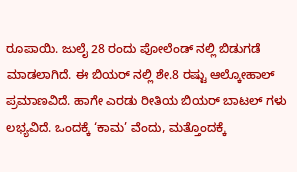ರೂಪಾಯಿ. ಜುಲೈ 28 ರಂದು ಪೋಲೆಂಡ್ ನಲ್ಲಿ ಬಿಡುಗಡೆ ಮಾಡಲಾಗಿದೆ. ಈ ಬಿಯರ್ ನಲ್ಲಿ ಶೇ.8 ರಷ್ಟು ಆಲ್ಕೋಹಾಲ್ ಪ್ರಮಾಣವಿದೆ. ಹಾಗೇ ಎರಡು ರೀತಿಯ ಬಿಯರ್ ಬಾಟಲ್ ಗಳು ಲಭ್ಯವಿದೆ. ಒಂದಕ್ಕೆ ‘ಕಾಮ’ ವೆಂದು, ಮತ್ತೊಂದಕ್ಕೆ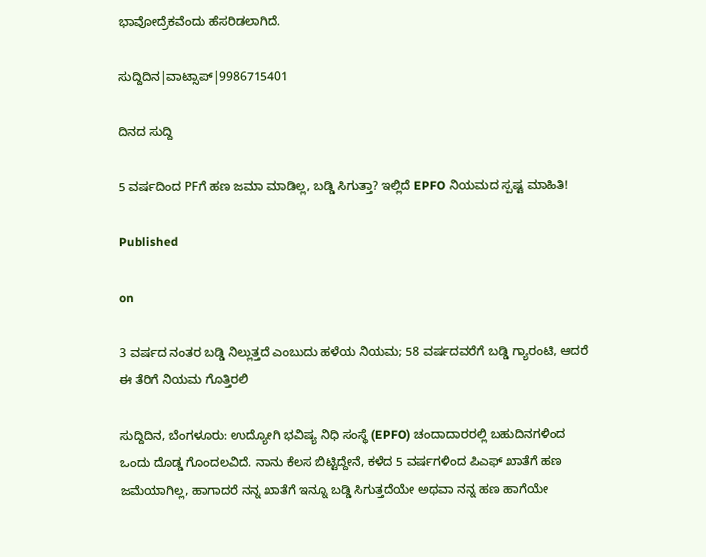ಭಾವೋದ್ರೆಕವೆಂದು ಹೆಸರಿಡಲಾಗಿದೆ.

ಸುದ್ದಿದಿನ|ವಾಟ್ಸಾಪ್|9986715401

ದಿನದ ಸುದ್ದಿ

5 ವರ್ಷದಿಂದ PFಗೆ ಹಣ ಜಮಾ ಮಾಡಿಲ್ಲ, ಬಡ್ಡಿ ಸಿಗುತ್ತಾ? ಇಲ್ಲಿದೆ EPFO ನಿಯಮದ ಸ್ಪಷ್ಟ ಮಾಹಿತಿ!

Published

on

3 ವರ್ಷದ ನಂತರ ಬಡ್ಡಿ ನಿಲ್ಲುತ್ತದೆ ಎಂಬುದು ಹಳೆಯ ನಿಯಮ; 58 ವರ್ಷದವರೆಗೆ ಬಡ್ಡಿ ಗ್ಯಾರಂಟಿ, ಆದರೆ ಈ ತೆರಿಗೆ ನಿಯಮ ಗೊತ್ತಿರಲಿ

ಸುದ್ದಿದಿನ, ಬೆಂಗಳೂರು: ಉದ್ಯೋಗಿ ಭವಿಷ್ಯ ನಿಧಿ ಸಂಸ್ಥೆ (EPFO) ಚಂದಾದಾರರಲ್ಲಿ ಬಹುದಿನಗಳಿಂದ ಒಂದು ದೊಡ್ಡ ಗೊಂದಲವಿದೆ. ನಾನು ಕೆಲಸ ಬಿಟ್ಟಿದ್ದೇನೆ, ಕಳೆದ 5 ವರ್ಷಗಳಿಂದ ಪಿಎಫ್ ಖಾತೆಗೆ ಹಣ ಜಮೆಯಾಗಿಲ್ಲ, ಹಾಗಾದರೆ ನನ್ನ ಖಾತೆಗೆ ಇನ್ನೂ ಬಡ್ಡಿ ಸಿಗುತ್ತದೆಯೇ ಅಥವಾ ನನ್ನ ಹಣ ಹಾಗೆಯೇ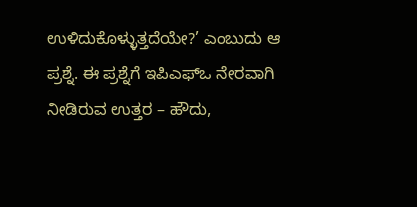ಉಳಿದುಕೊಳ್ಳುತ್ತದೆಯೇ?’ ಎಂಬುದು ಆ ಪ್ರಶ್ನೆ. ಈ ಪ್ರಶ್ನೆಗೆ ಇಪಿಎಫ್‌ಒ ನೇರವಾಗಿ ನೀಡಿರುವ ಉತ್ತರ – ಹೌದು,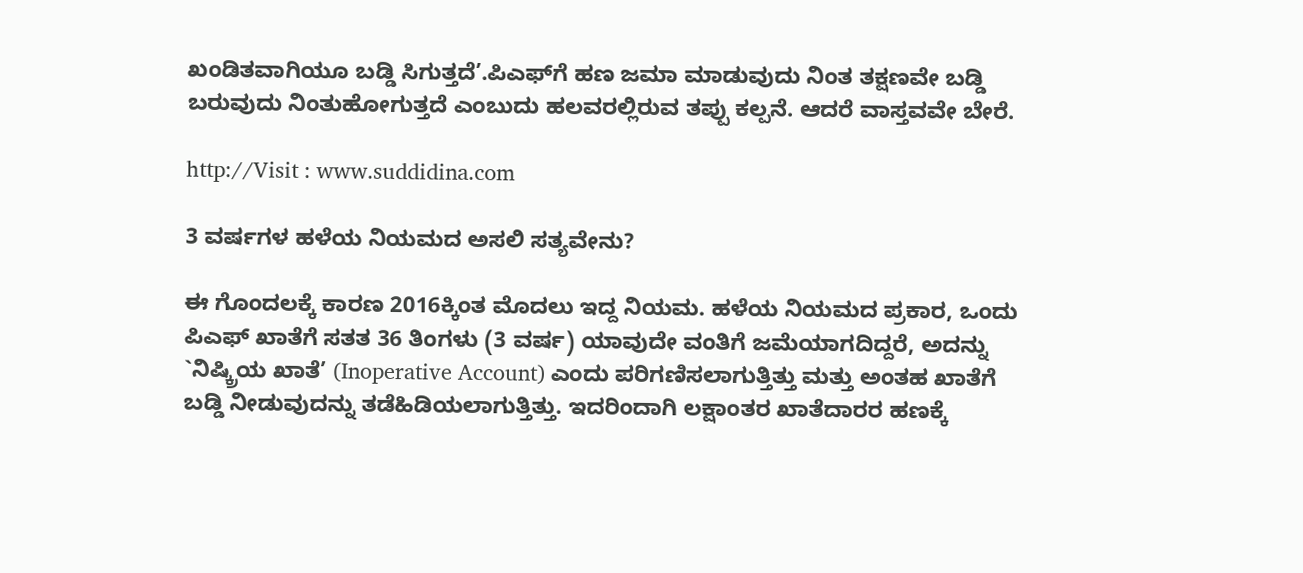ಖಂಡಿತವಾಗಿಯೂ ಬಡ್ಡಿ ಸಿಗುತ್ತದೆ’.ಪಿಎಫ್‌ಗೆ ಹಣ ಜಮಾ ಮಾಡುವುದು ನಿಂತ ತಕ್ಷಣವೇ ಬಡ್ಡಿ ಬರುವುದು ನಿಂತುಹೋಗುತ್ತದೆ ಎಂಬುದು ಹಲವರಲ್ಲಿರುವ ತಪ್ಪು ಕಲ್ಪನೆ. ಆದರೆ ವಾಸ್ತವವೇ ಬೇರೆ.

http://Visit : www.suddidina.com

3 ವರ್ಷಗಳ ಹಳೆಯ ನಿಯಮದ ಅಸಲಿ ಸತ್ಯವೇನು?

ಈ ಗೊಂದಲಕ್ಕೆ ಕಾರಣ 2016ಕ್ಕಿಂತ ಮೊದಲು ಇದ್ದ ನಿಯಮ. ಹಳೆಯ ನಿಯಮದ ಪ್ರಕಾರ, ಒಂದು ಪಿಎಫ್ ಖಾತೆಗೆ ಸತತ 36 ತಿಂಗಳು (3 ವರ್ಷ) ಯಾವುದೇ ವಂತಿಗೆ ಜಮೆಯಾಗದಿದ್ದರೆ, ಅದನ್ನು `ನಿಷ್ಕ್ರಿಯ ಖಾತೆ’ (Inoperative Account) ಎಂದು ಪರಿಗಣಿಸಲಾಗುತ್ತಿತ್ತು ಮತ್ತು ಅಂತಹ ಖಾತೆಗೆ ಬಡ್ಡಿ ನೀಡುವುದನ್ನು ತಡೆಹಿಡಿಯಲಾಗುತ್ತಿತ್ತು. ಇದರಿಂದಾಗಿ ಲಕ್ಷಾಂತರ ಖಾತೆದಾರರ ಹಣಕ್ಕೆ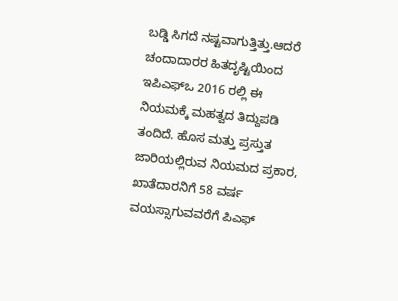ಬಡ್ಡಿ ಸಿಗದೆ ನಷ್ಟವಾಗುತ್ತಿತ್ತು.ಆದರೆ ಚಂದಾದಾರರ ಹಿತದೃಷ್ಟಿಯಿಂದ ಇಪಿಎಫ್‌ಒ 2016 ರಲ್ಲಿ ಈ ನಿಯಮಕ್ಕೆ ಮಹತ್ವದ ತಿದ್ದುಪಡಿ ತಂದಿದೆ. ಹೊಸ ಮತ್ತು ಪ್ರಸ್ತುತ ಜಾರಿಯಲ್ಲಿರುವ ನಿಯಮದ ಪ್ರಕಾರ, ಖಾತೆದಾರನಿಗೆ 58 ವರ್ಷ ವಯಸ್ಸಾಗುವವರೆಗೆ ಪಿಎಫ್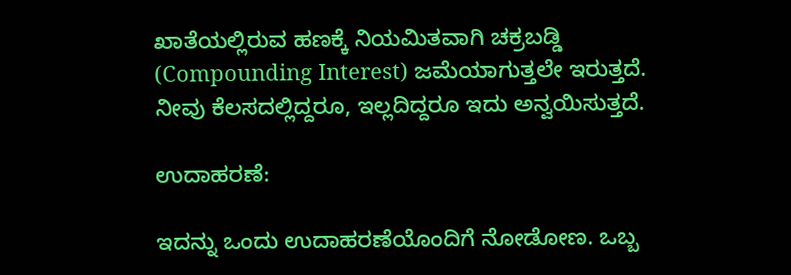ಖಾತೆಯಲ್ಲಿರುವ ಹಣಕ್ಕೆ ನಿಯಮಿತವಾಗಿ ಚಕ್ರಬಡ್ಡಿ (Compounding Interest) ಜಮೆಯಾಗುತ್ತಲೇ ಇರುತ್ತದೆ. ನೀವು ಕೆಲಸದಲ್ಲಿದ್ದರೂ, ಇಲ್ಲದಿದ್ದರೂ ಇದು ಅನ್ವಯಿಸುತ್ತದೆ.

ಉದಾಹರಣೆ:

ಇದನ್ನು ಒಂದು ಉದಾಹರಣೆಯೊಂದಿಗೆ ನೋಡೋಣ. ಒಬ್ಬ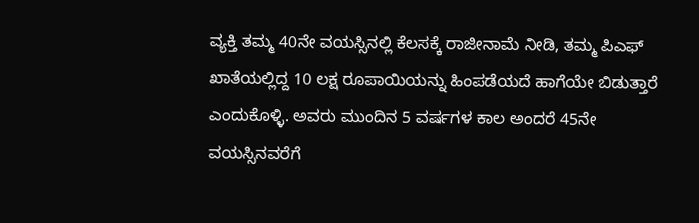ವ್ಯಕ್ತಿ ತಮ್ಮ 40ನೇ ವಯಸ್ಸಿನಲ್ಲಿ ಕೆಲಸಕ್ಕೆ ರಾಜೀನಾಮೆ ನೀಡಿ, ತಮ್ಮ ಪಿಎಫ್ ಖಾತೆಯಲ್ಲಿದ್ದ 10 ಲಕ್ಷ ರೂಪಾಯಿಯನ್ನು ಹಿಂಪಡೆಯದೆ ಹಾಗೆಯೇ ಬಿಡುತ್ತಾರೆ ಎಂದುಕೊಳ್ಳಿ. ಅವರು ಮುಂದಿನ 5 ವರ್ಷಗಳ ಕಾಲ ಅಂದರೆ 45ನೇ ವಯಸ್ಸಿನವರೆಗೆ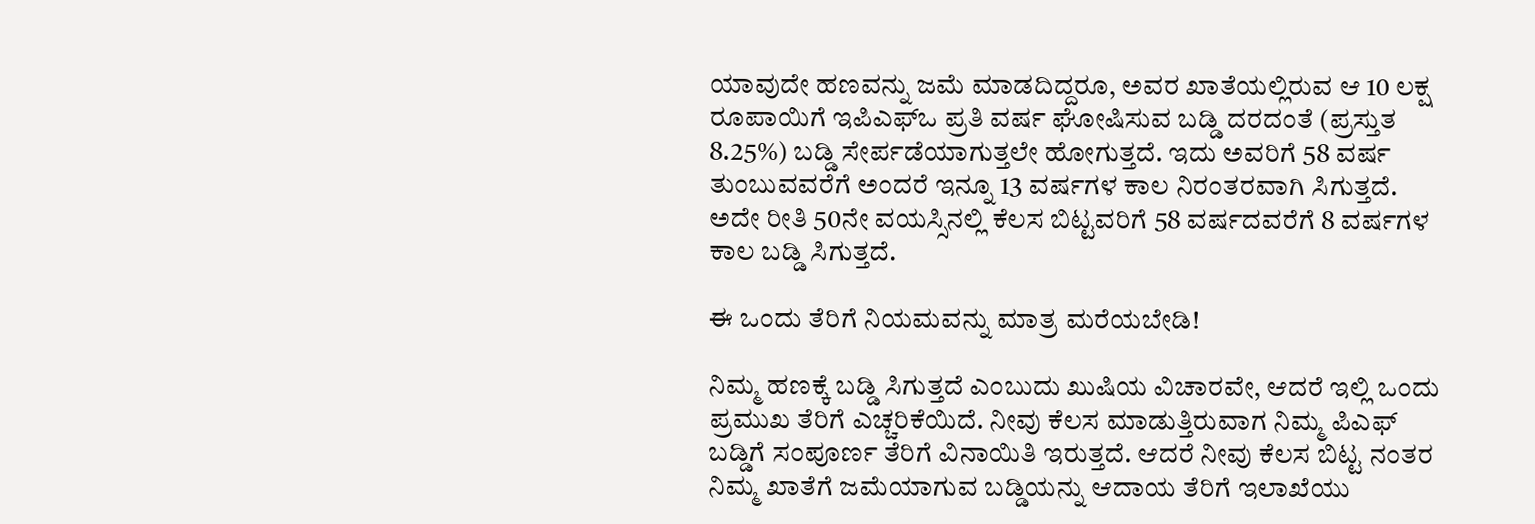ಯಾವುದೇ ಹಣವನ್ನು ಜಮೆ ಮಾಡದಿದ್ದರೂ, ಅವರ ಖಾತೆಯಲ್ಲಿರುವ ಆ 10 ಲಕ್ಷ ರೂಪಾಯಿಗೆ ಇಪಿಎಫ್‌ಒ ಪ್ರತಿ ವರ್ಷ ಘೋಷಿಸುವ ಬಡ್ಡಿ ದರದಂತೆ (ಪ್ರಸ್ತುತ 8.25%) ಬಡ್ಡಿ ಸೇರ್ಪಡೆಯಾಗುತ್ತಲೇ ಹೋಗುತ್ತದೆ. ಇದು ಅವರಿಗೆ 58 ವರ್ಷ ತುಂಬುವವರೆಗೆ ಅಂದರೆ ಇನ್ನೂ 13 ವರ್ಷಗಳ ಕಾಲ ನಿರಂತರವಾಗಿ ಸಿಗುತ್ತದೆ. ಅದೇ ರೀತಿ 50ನೇ ವಯಸ್ಸಿನಲ್ಲಿ ಕೆಲಸ ಬಿಟ್ಟವರಿಗೆ 58 ವರ್ಷದವರೆಗೆ 8 ವರ್ಷಗಳ ಕಾಲ ಬಡ್ಡಿ ಸಿಗುತ್ತದೆ.

ಈ ಒಂದು ತೆರಿಗೆ ನಿಯಮವನ್ನು ಮಾತ್ರ ಮರೆಯಬೇಡಿ!

ನಿಮ್ಮ ಹಣಕ್ಕೆ ಬಡ್ಡಿ ಸಿಗುತ್ತದೆ ಎಂಬುದು ಖುಷಿಯ ವಿಚಾರವೇ, ಆದರೆ ಇಲ್ಲಿ ಒಂದು ಪ್ರಮುಖ ತೆರಿಗೆ ಎಚ್ಚರಿಕೆಯಿದೆ. ನೀವು ಕೆಲಸ ಮಾಡುತ್ತಿರುವಾಗ ನಿಮ್ಮ ಪಿಎಫ್ ಬಡ್ಡಿಗೆ ಸಂಪೂರ್ಣ ತೆರಿಗೆ ವಿನಾಯಿತಿ ಇರುತ್ತದೆ. ಆದರೆ ನೀವು ಕೆಲಸ ಬಿಟ್ಟ ನಂತರ ನಿಮ್ಮ ಖಾತೆಗೆ ಜಮೆಯಾಗುವ ಬಡ್ಡಿಯನ್ನು ಆದಾಯ ತೆರಿಗೆ ಇಲಾಖೆಯು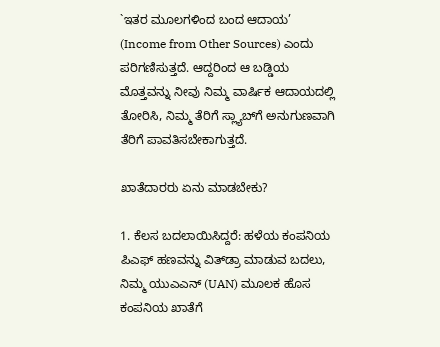`ಇತರ ಮೂಲಗಳಿಂದ ಬಂದ ಆದಾಯ’ (Income from Other Sources) ಎಂದು ಪರಿಗಣಿಸುತ್ತದೆ. ಆದ್ದರಿಂದ ಆ ಬಡ್ಡಿಯ ಮೊತ್ತವನ್ನು ನೀವು ನಿಮ್ಮ ವಾರ್ಷಿಕ ಆದಾಯದಲ್ಲಿ ತೋರಿಸಿ, ನಿಮ್ಮ ತೆರಿಗೆ ಸ್ಲ್ಯಾಬ್‌ಗೆ ಅನುಗುಣವಾಗಿ ತೆರಿಗೆ ಪಾವತಿಸಬೇಕಾಗುತ್ತದೆ.

ಖಾತೆದಾರರು ಏನು ಮಾಡಬೇಕು?

1. ಕೆಲಸ ಬದಲಾಯಿಸಿದ್ದರೆ: ಹಳೆಯ ಕಂಪನಿಯ ಪಿಎಫ್ ಹಣವನ್ನು ವಿತ್‌ಡ್ರಾ ಮಾಡುವ ಬದಲು, ನಿಮ್ಮ ಯುಎಎನ್ (UAN) ಮೂಲಕ ಹೊಸ ಕಂಪನಿಯ ಖಾತೆಗೆ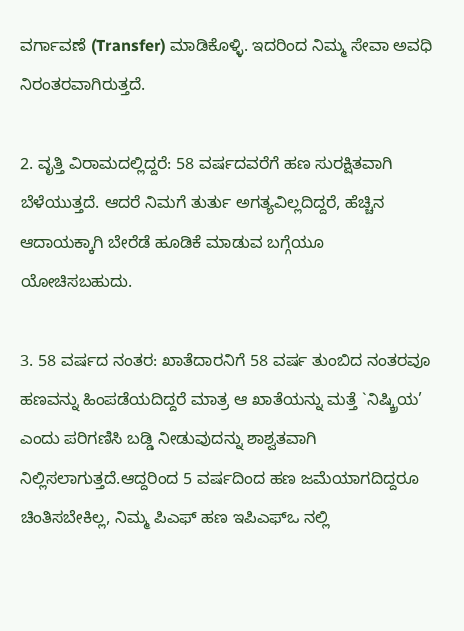ವರ್ಗಾವಣೆ (Transfer) ಮಾಡಿಕೊಳ್ಳಿ. ಇದರಿಂದ ನಿಮ್ಮ ಸೇವಾ ಅವಧಿ ನಿರಂತರವಾಗಿರುತ್ತದೆ.

2. ವೃತ್ತಿ ವಿರಾಮದಲ್ಲಿದ್ದರೆ: 58 ವರ್ಷದವರೆಗೆ ಹಣ ಸುರಕ್ಷಿತವಾಗಿ ಬೆಳೆಯುತ್ತದೆ. ಆದರೆ ನಿಮಗೆ ತುರ್ತು ಅಗತ್ಯವಿಲ್ಲದಿದ್ದರೆ, ಹೆಚ್ಚಿನ ಆದಾಯಕ್ಕಾಗಿ ಬೇರೆಡೆ ಹೂಡಿಕೆ ಮಾಡುವ ಬಗ್ಗೆಯೂ ಯೋಚಿಸಬಹುದು.

3. 58 ವರ್ಷದ ನಂತರ: ಖಾತೆದಾರನಿಗೆ 58 ವರ್ಷ ತುಂಬಿದ ನಂತರವೂ ಹಣವನ್ನು ಹಿಂಪಡೆಯದಿದ್ದರೆ ಮಾತ್ರ ಆ ಖಾತೆಯನ್ನು ಮತ್ತೆ `ನಿಷ್ಕ್ರಿಯ’ ಎಂದು ಪರಿಗಣಿಸಿ ಬಡ್ಡಿ ನೀಡುವುದನ್ನು ಶಾಶ್ವತವಾಗಿ ನಿಲ್ಲಿಸಲಾಗುತ್ತದೆ.ಆದ್ದರಿಂದ 5 ವರ್ಷದಿಂದ ಹಣ ಜಮೆಯಾಗದಿದ್ದರೂ ಚಿಂತಿಸಬೇಕಿಲ್ಲ, ನಿಮ್ಮ ಪಿಎಫ್ ಹಣ ಇಪಿಎಫ್‌ಒ ನಲ್ಲಿ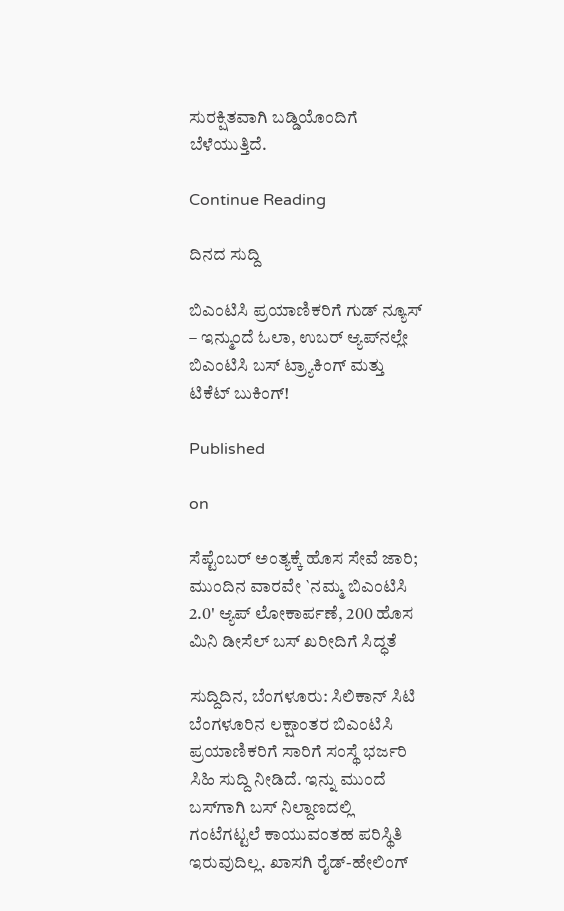ಸುರಕ್ಷಿತವಾಗಿ ಬಡ್ಡಿಯೊಂದಿಗೆ ಬೆಳೆಯುತ್ತಿದೆ.

Continue Reading

ದಿನದ ಸುದ್ದಿ

ಬಿಎಂಟಿಸಿ ಪ್ರಯಾಣಿಕರಿಗೆ ಗುಡ್ ನ್ಯೂಸ್ – ಇನ್ಮುಂದೆ ಓಲಾ, ಉಬರ್ ಆ್ಯಪ್‌ನಲ್ಲೇ ಬಿಎಂಟಿಸಿ ಬಸ್ ಟ್ರ್ಯಾಕಿಂಗ್ ಮತ್ತು ಟಿಕೆಟ್ ಬುಕಿಂಗ್!

Published

on

ಸೆಪ್ಟೆಂಬರ್ ಅಂತ್ಯಕ್ಕೆ ಹೊಸ ಸೇವೆ ಜಾರಿ; ಮುಂದಿನ ವಾರವೇ `ನಮ್ಮ ಬಿಎಂಟಿಸಿ 2.0' ಆ್ಯಪ್ ಲೋಕಾರ್ಪಣೆ, 200 ಹೊಸ ಮಿನಿ ಡೀಸೆಲ್ ಬಸ್ ಖರೀದಿಗೆ ಸಿದ್ಧತೆ

ಸುದ್ದಿದಿನ, ಬೆಂಗಳೂರು: ಸಿಲಿಕಾನ್ ಸಿಟಿ ಬೆಂಗಳೂರಿನ ಲಕ್ಷಾಂತರ ಬಿಎಂಟಿಸಿ ಪ್ರಯಾಣಿಕರಿಗೆ ಸಾರಿಗೆ ಸಂಸ್ಥೆ ಭರ್ಜರಿ ಸಿಹಿ ಸುದ್ದಿ ನೀಡಿದೆ. ಇನ್ನು ಮುಂದೆ ಬಸ್‌ಗಾಗಿ ಬಸ್ ನಿಲ್ದಾಣದಲ್ಲಿ ಗಂಟೆಗಟ್ಟಲೆ ಕಾಯುವಂತಹ ಪರಿಸ್ಥಿತಿ ಇರುವುದಿಲ್ಲ. ಖಾಸಗಿ ರೈಡ್-ಹೇಲಿಂಗ್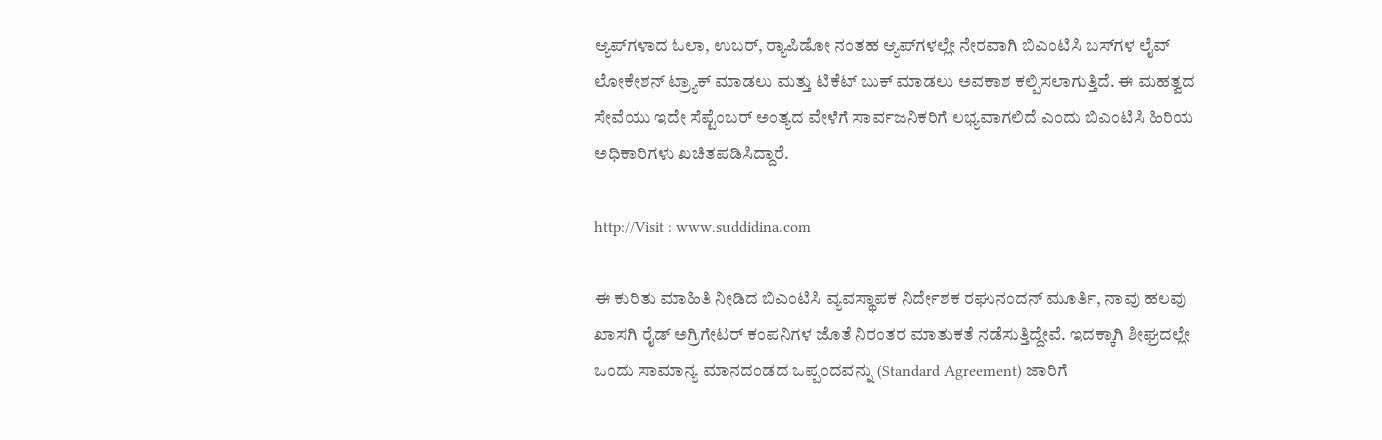ಆ್ಯಪ್‌ಗಳಾದ ಓಲಾ, ಉಬರ್, ರ‍್ಯಾಪಿಡೋ ನಂತಹ ಆ್ಯಪ್‌ಗಳಲ್ಲೇ ನೇರವಾಗಿ ಬಿಎಂಟಿಸಿ ಬಸ್‌ಗಳ ಲೈವ್ ಲೋಕೇಶನ್ ಟ್ರ್ಯಾಕ್ ಮಾಡಲು ಮತ್ತು ಟಿಕೆಟ್ ಬುಕ್ ಮಾಡಲು ಅವಕಾಶ ಕಲ್ಪಿಸಲಾಗುತ್ತಿದೆ. ಈ ಮಹತ್ವದ ಸೇವೆಯು ಇದೇ ಸೆಪ್ಟೆಂಬರ್ ಅಂತ್ಯದ ವೇಳೆಗೆ ಸಾರ್ವಜನಿಕರಿಗೆ ಲಭ್ಯವಾಗಲಿದೆ ಎಂದು ಬಿಎಂಟಿಸಿ ಹಿರಿಯ ಅಧಿಕಾರಿಗಳು ಖಚಿತಪಡಿಸಿದ್ದಾರೆ.

http://Visit : www.suddidina.com

ಈ ಕುರಿತು ಮಾಹಿತಿ ನೀಡಿದ ಬಿಎಂಟಿಸಿ ವ್ಯವಸ್ಥಾಪಕ ನಿರ್ದೇಶಕ ರಘುನಂದನ್ ಮೂರ್ತಿ, ನಾವು ಹಲವು ಖಾಸಗಿ ರೈಡ್ ಅಗ್ರಿಗೇಟರ್ ಕಂಪನಿಗಳ ಜೊತೆ ನಿರಂತರ ಮಾತುಕತೆ ನಡೆಸುತ್ತಿದ್ದೇವೆ. ಇದಕ್ಕಾಗಿ ಶೀಘ್ರದಲ್ಲೇ ಒಂದು ಸಾಮಾನ್ಯ ಮಾನದಂಡದ ಒಪ್ಪಂದವನ್ನು (Standard Agreement) ಜಾರಿಗೆ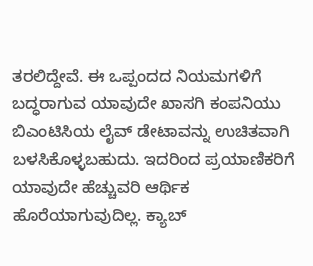ತರಲಿದ್ದೇವೆ. ಈ ಒಪ್ಪಂದದ ನಿಯಮಗಳಿಗೆ ಬದ್ಧರಾಗುವ ಯಾವುದೇ ಖಾಸಗಿ ಕಂಪನಿಯು ಬಿಎಂಟಿಸಿಯ ಲೈವ್ ಡೇಟಾವನ್ನು ಉಚಿತವಾಗಿ ಬಳಸಿಕೊಳ್ಳಬಹುದು. ಇದರಿಂದ ಪ್ರಯಾಣಿಕರಿಗೆ ಯಾವುದೇ ಹೆಚ್ಚುವರಿ ಆರ್ಥಿಕ ಹೊರೆಯಾಗುವುದಿಲ್ಲ. ಕ್ಯಾಬ್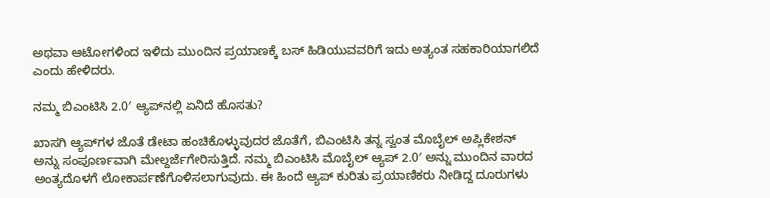ಅಥವಾ ಆಟೋಗಳಿಂದ ಇಳಿದು ಮುಂದಿನ ಪ್ರಯಾಣಕ್ಕೆ ಬಸ್ ಹಿಡಿಯುವವರಿಗೆ ಇದು ಅತ್ಯಂತ ಸಹಕಾರಿಯಾಗಲಿದೆ ಎಂದು ಹೇಳಿದರು.

ನಮ್ಮ ಬಿಎಂಟಿಸಿ 2.0′ ಆ್ಯಪ್‌ನಲ್ಲಿ ಏನಿದೆ ಹೊಸತು?

ಖಾಸಗಿ ಆ್ಯಪ್‌ಗಳ ಜೊತೆ ಡೇಟಾ ಹಂಚಿಕೊಳ್ಳುವುದರ ಜೊತೆಗೆ, ಬಿಎಂಟಿಸಿ ತನ್ನ ಸ್ವಂತ ಮೊಬೈಲ್ ಅಪ್ಲಿಕೇಶನ್ ಅನ್ನು ಸಂಪೂರ್ಣವಾಗಿ ಮೇಲ್ದರ್ಜೆಗೇರಿಸುತ್ತಿದೆ. ನಮ್ಮ ಬಿಎಂಟಿಸಿ ಮೊಬೈಲ್ ಆ್ಯಪ್ 2.0′ ಅನ್ನು ಮುಂದಿನ ವಾರದ ಅಂತ್ಯದೊಳಗೆ ಲೋಕಾರ್ಪಣೆಗೊಳಿಸಲಾಗುವುದು. ಈ ಹಿಂದೆ ಆ್ಯಪ್ ಕುರಿತು ಪ್ರಯಾಣಿಕರು ನೀಡಿದ್ದ ದೂರುಗಳು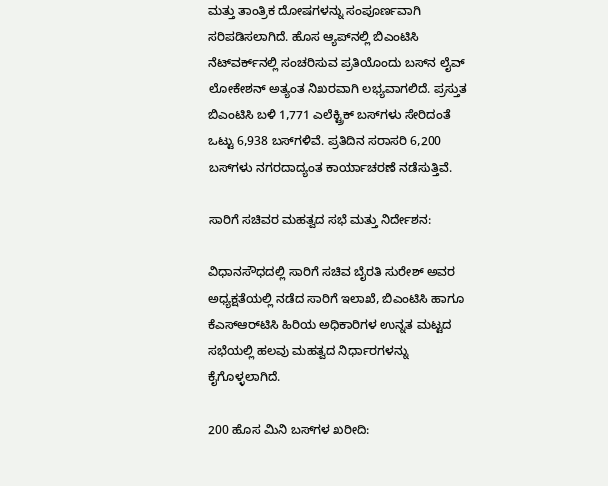ಮತ್ತು ತಾಂತ್ರಿಕ ದೋಷಗಳನ್ನು ಸಂಪೂರ್ಣವಾಗಿ ಸರಿಪಡಿಸಲಾಗಿದೆ. ಹೊಸ ಆ್ಯಪ್‌ನಲ್ಲಿ ಬಿಎಂಟಿಸಿ ನೆಟ್‌ವರ್ಕ್‌ನಲ್ಲಿ ಸಂಚರಿಸುವ ಪ್ರತಿಯೊಂದು ಬಸ್‌ನ ಲೈವ್ ಲೋಕೇಶನ್ ಅತ್ಯಂತ ನಿಖರವಾಗಿ ಲಭ್ಯವಾಗಲಿದೆ. ಪ್ರಸ್ತುತ ಬಿಎಂಟಿಸಿ ಬಳಿ 1,771 ಎಲೆಕ್ಟ್ರಿಕ್ ಬಸ್‌ಗಳು ಸೇರಿದಂತೆ ಒಟ್ಟು 6,938 ಬಸ್‌ಗಳಿವೆ. ಪ್ರತಿದಿನ ಸರಾಸರಿ 6,200 ಬಸ್‌ಗಳು ನಗರದಾದ್ಯಂತ ಕಾರ್ಯಾಚರಣೆ ನಡೆಸುತ್ತಿವೆ.

ಸಾರಿಗೆ ಸಚಿವರ ಮಹತ್ವದ ಸಭೆ ಮತ್ತು ನಿರ್ದೇಶನ:

ವಿಧಾನಸೌಧದಲ್ಲಿ ಸಾರಿಗೆ ಸಚಿವ ಬೈರತಿ ಸುರೇಶ್ ಅವರ ಅಧ್ಯಕ್ಷತೆಯಲ್ಲಿ ನಡೆದ ಸಾರಿಗೆ ಇಲಾಖೆ, ಬಿಎಂಟಿಸಿ ಹಾಗೂ ಕೆಎಸ್‌ಆರ್‌ಟಿಸಿ ಹಿರಿಯ ಅಧಿಕಾರಿಗಳ ಉನ್ನತ ಮಟ್ಟದ ಸಭೆಯಲ್ಲಿ ಹಲವು ಮಹತ್ವದ ನಿರ್ಧಾರಗಳನ್ನು ಕೈಗೊಳ್ಳಲಾಗಿದೆ.

200 ಹೊಸ ಮಿನಿ ಬಸ್‌ಗಳ ಖರೀದಿ: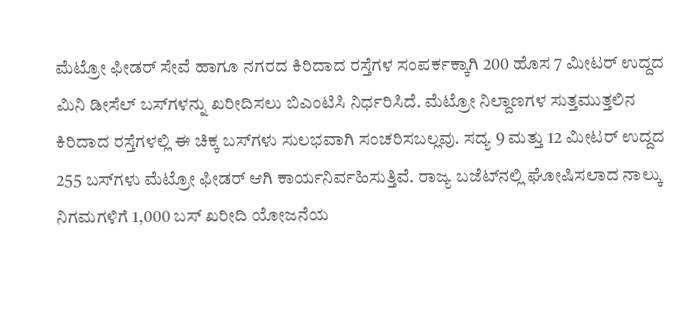ಮೆಟ್ರೋ ಫೀಡರ್ ಸೇವೆ ಹಾಗೂ ನಗರದ ಕಿರಿದಾದ ರಸ್ತೆಗಳ ಸಂಪರ್ಕಕ್ಕಾಗಿ 200 ಹೊಸ 7 ಮೀಟರ್ ಉದ್ದದ ಮಿನಿ ಡೀಸೆಲ್ ಬಸ್‌ಗಳನ್ನು ಖರೀದಿಸಲು ಬಿಎಂಟಿಸಿ ನಿರ್ಧರಿಸಿದೆ. ಮೆಟ್ರೋ ನಿಲ್ದಾಣಗಳ ಸುತ್ತಮುತ್ತಲಿನ ಕಿರಿದಾದ ರಸ್ತೆಗಳಲ್ಲಿ ಈ ಚಿಕ್ಕ ಬಸ್‌ಗಳು ಸುಲಭವಾಗಿ ಸಂಚರಿಸಬಲ್ಲವು. ಸದ್ಯ 9 ಮತ್ತು 12 ಮೀಟರ್ ಉದ್ದದ 255 ಬಸ್‌ಗಳು ಮೆಟ್ರೋ ಫೀಡರ್ ಆಗಿ ಕಾರ್ಯನಿರ್ವಹಿಸುತ್ತಿವೆ. ರಾಜ್ಯ ಬಜೆಟ್‌ನಲ್ಲಿ ಘೋಷಿಸಲಾದ ನಾಲ್ಕು ನಿಗಮಗಳಿಗೆ 1,000 ಬಸ್ ಖರೀದಿ ಯೋಜನೆಯ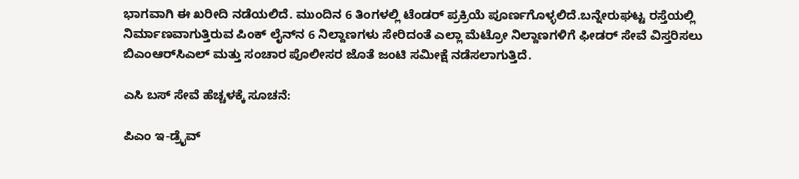ಭಾಗವಾಗಿ ಈ ಖರೀದಿ ನಡೆಯಲಿದೆ. ಮುಂದಿನ 6 ತಿಂಗಳಲ್ಲಿ ಟೆಂಡರ್ ಪ್ರಕ್ರಿಯೆ ಪೂರ್ಣಗೊಳ್ಳಲಿದೆ.ಬನ್ನೇರುಘಟ್ಟ ರಸ್ತೆಯಲ್ಲಿ ನಿರ್ಮಾಣವಾಗುತ್ತಿರುವ ಪಿಂಕ್ ಲೈನ್‌ನ 6 ನಿಲ್ದಾಣಗಳು ಸೇರಿದಂತೆ ಎಲ್ಲಾ ಮೆಟ್ರೋ ನಿಲ್ದಾಣಗಳಿಗೆ ಫೀಡರ್ ಸೇವೆ ವಿಸ್ತರಿಸಲು ಬಿಎಂಆರ್‌ಸಿಎಲ್ ಮತ್ತು ಸಂಚಾರ ಪೊಲೀಸರ ಜೊತೆ ಜಂಟಿ ಸಮೀಕ್ಷೆ ನಡೆಸಲಾಗುತ್ತಿದೆ.

ಎಸಿ ಬಸ್ ಸೇವೆ ಹೆಚ್ಚಳಕ್ಕೆ ಸೂಚನೆ:

ಪಿಎಂ ಇ-ಡ್ರೈವ್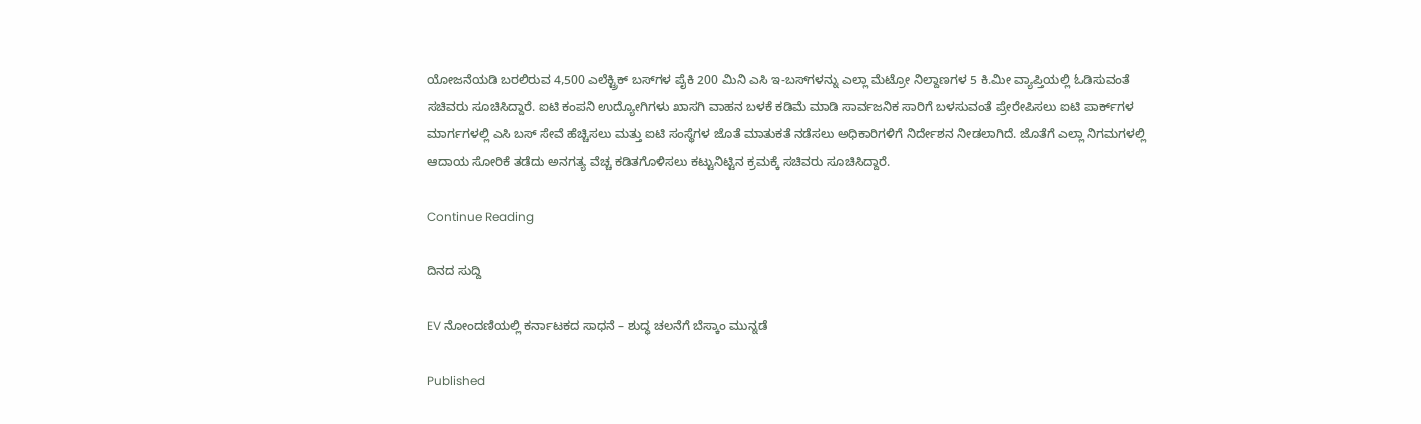ಯೋಜನೆಯಡಿ ಬರಲಿರುವ 4,500 ಎಲೆಕ್ಟ್ರಿಕ್ ಬಸ್‌ಗಳ ಪೈಕಿ 200 ಮಿನಿ ಎಸಿ ಇ-ಬಸ್‌ಗಳನ್ನು ಎಲ್ಲಾ ಮೆಟ್ರೋ ನಿಲ್ದಾಣಗಳ 5 ಕಿ.ಮೀ ವ್ಯಾಪ್ತಿಯಲ್ಲಿ ಓಡಿಸುವಂತೆ ಸಚಿವರು ಸೂಚಿಸಿದ್ದಾರೆ. ಐಟಿ ಕಂಪನಿ ಉದ್ಯೋಗಿಗಳು ಖಾಸಗಿ ವಾಹನ ಬಳಕೆ ಕಡಿಮೆ ಮಾಡಿ ಸಾರ್ವಜನಿಕ ಸಾರಿಗೆ ಬಳಸುವಂತೆ ಪ್ರೇರೇಪಿಸಲು ಐಟಿ ಪಾರ್ಕ್‌ಗಳ ಮಾರ್ಗಗಳಲ್ಲಿ ಎಸಿ ಬಸ್ ಸೇವೆ ಹೆಚ್ಚಿಸಲು ಮತ್ತು ಐಟಿ ಸಂಸ್ಥೆಗಳ ಜೊತೆ ಮಾತುಕತೆ ನಡೆಸಲು ಅಧಿಕಾರಿಗಳಿಗೆ ನಿರ್ದೇಶನ ನೀಡಲಾಗಿದೆ. ಜೊತೆಗೆ ಎಲ್ಲಾ ನಿಗಮಗಳಲ್ಲಿ ಆದಾಯ ಸೋರಿಕೆ ತಡೆದು ಅನಗತ್ಯ ವೆಚ್ಚ ಕಡಿತಗೊಳಿಸಲು ಕಟ್ಟುನಿಟ್ಟಿನ ಕ್ರಮಕ್ಕೆ ಸಚಿವರು ಸೂಚಿಸಿದ್ದಾರೆ.

Continue Reading

ದಿನದ ಸುದ್ದಿ

EV ನೋಂದಣಿಯಲ್ಲಿ ಕರ್ನಾಟಕದ ಸಾಧನೆ – ಶುದ್ಧ ಚಲನೆಗೆ ಬೆಸ್ಕಾಂ ಮುನ್ನಡೆ

Published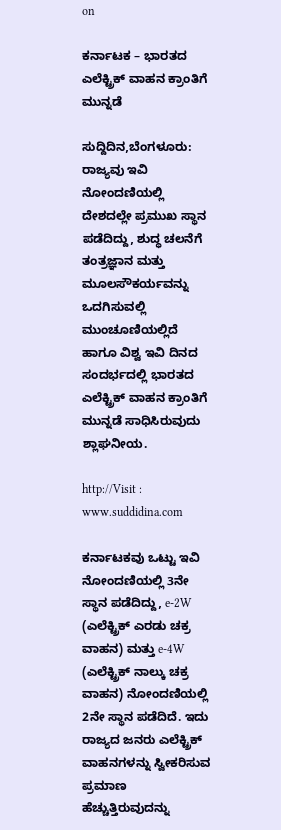on

ಕರ್ನಾಟಕ – ಭಾರತದ ಎಲೆಕ್ಟ್ರಿಕ್ ವಾಹನ ಕ್ರಾಂತಿಗೆ ಮುನ್ನಡೆ

ಸುದ್ದಿದಿನ,ಬೆಂಗಳೂರು: ರಾಜ್ಯವು ಇವಿ ನೋಂದಣಿಯಲ್ಲಿ ದೇಶದಲ್ಲೇ ಪ್ರಮುಖ ಸ್ಥಾನ ಪಡೆದಿದ್ದು, ಶುದ್ಧ ಚಲನೆಗೆ ತಂತ್ರಜ್ಞಾನ ಮತ್ತು ಮೂಲಸೌಕರ್ಯವನ್ನು ಒದಗಿಸುವಲ್ಲಿ ಮುಂಚೂಣಿಯಲ್ಲಿದೆ ಹಾಗೂ ವಿಶ್ವ ಇವಿ ದಿನದ ಸಂದರ್ಭದಲ್ಲಿ ಭಾರತದ ಎಲೆಕ್ಟ್ರಿಕ್ ವಾಹನ ಕ್ರಾಂತಿಗೆ ಮುನ್ನಡೆ ಸಾಧಿಸಿರುವುದು ಶ್ಲಾಘನೀಯ.

http://Visit : www.suddidina.com

ಕರ್ನಾಟಕವು ಒಟ್ಟು ಇವಿ ನೋಂದಣಿಯಲ್ಲಿ 3ನೇ ಸ್ಥಾನ ಪಡೆದಿದ್ದು, e-2W (ಎಲೆಕ್ಟ್ರಿಕ್ ಎರಡು ಚಕ್ರ ವಾಹನ) ಮತ್ತು e-4W (ಎಲೆಕ್ಟ್ರಿಕ್ ನಾಲ್ಕು ಚಕ್ರ ವಾಹನ) ನೋಂದಣಿಯಲ್ಲಿ 2ನೇ ಸ್ಥಾನ ಪಡೆದಿದೆ. ಇದು ರಾಜ್ಯದ ಜನರು ಎಲೆಕ್ಟ್ರಿಕ್ ವಾಹನಗಳನ್ನು ಸ್ವೀಕರಿಸುವ ಪ್ರಮಾಣ ಹೆಚ್ಚುತ್ತಿರುವುದನ್ನು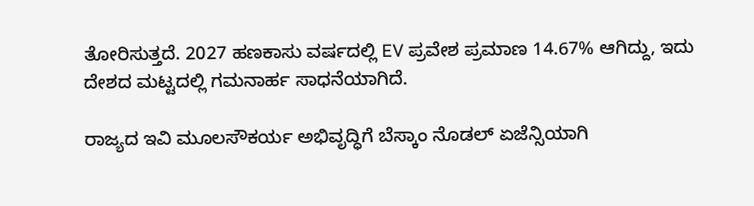ತೋರಿಸುತ್ತದೆ. 2027 ಹಣಕಾಸು ವರ್ಷದಲ್ಲಿ EV ಪ್ರವೇಶ ಪ್ರಮಾಣ 14.67% ಆಗಿದ್ದು, ಇದು ದೇಶದ ಮಟ್ಟದಲ್ಲಿ ಗಮನಾರ್ಹ ಸಾಧನೆಯಾಗಿದೆ.

ರಾಜ್ಯದ ಇವಿ ಮೂಲಸೌಕರ್ಯ ಅಭಿವೃದ್ಧಿಗೆ ಬೆಸ್ಕಾಂ ನೊಡಲ್ ಏಜೆನ್ಸಿಯಾಗಿ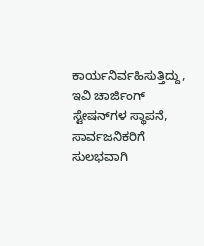ಕಾರ್ಯನಿರ್ವಹಿಸುತ್ತಿದ್ದು, ಇವಿ ಚಾರ್ಜಿಂಗ್ ಸ್ಟೇಷನ್‌ಗಳ ಸ್ಥಾಪನೆ, ಸಾರ್ವಜನಿಕರಿಗೆ ಸುಲಭವಾಗಿ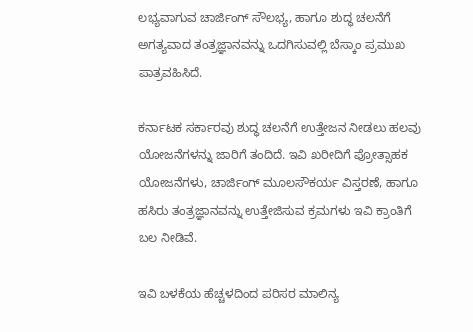ಲಭ್ಯವಾಗುವ ಚಾರ್ಜಿಂಗ್ ಸೌಲಭ್ಯ, ಹಾಗೂ ಶುದ್ಧ ಚಲನೆಗೆ ಅಗತ್ಯವಾದ ತಂತ್ರಜ್ಞಾನವನ್ನು ಒದಗಿಸುವಲ್ಲಿ ಬೆಸ್ಕಾಂ ಪ್ರಮುಖ ಪಾತ್ರವಹಿಸಿದೆ.

ಕರ್ನಾಟಕ ಸರ್ಕಾರವು ಶುದ್ಧ ಚಲನೆಗೆ ಉತ್ತೇಜನ ನೀಡಲು ಹಲವು ಯೋಜನೆಗಳನ್ನು ಜಾರಿಗೆ ತಂದಿದೆ. ಇವಿ ಖರೀದಿಗೆ ಪ್ರೋತ್ಸಾಹಕ ಯೋಜನೆಗಳು, ಚಾರ್ಜಿಂಗ್ ಮೂಲಸೌಕರ್ಯ ವಿಸ್ತರಣೆ, ಹಾಗೂ ಹಸಿರು ತಂತ್ರಜ್ಞಾನವನ್ನು ಉತ್ತೇಜಿಸುವ ಕ್ರಮಗಳು ಇವಿ ಕ್ರಾಂತಿಗೆ ಬಲ ನೀಡಿವೆ.

ಇವಿ ಬಳಕೆಯ ಹೆಚ್ಚಳದಿಂದ ಪರಿಸರ ಮಾಲಿನ್ಯ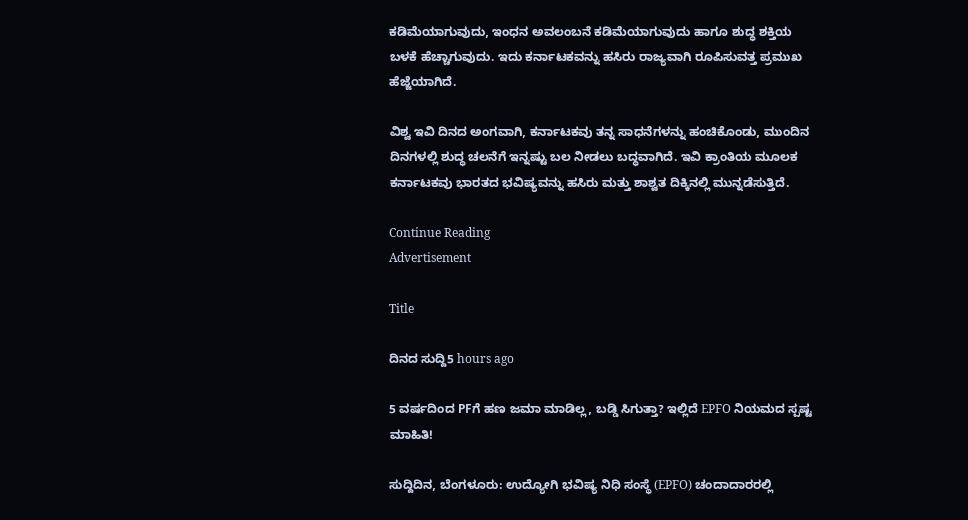ಕಡಿಮೆಯಾಗುವುದು, ಇಂಧನ ಅವಲಂಬನೆ ಕಡಿಮೆಯಾಗುವುದು ಹಾಗೂ ಶುದ್ಧ ಶಕ್ತಿಯ ಬಳಕೆ ಹೆಚ್ಚಾಗುವುದು. ಇದು ಕರ್ನಾಟಕವನ್ನು ಹಸಿರು ರಾಜ್ಯವಾಗಿ ರೂಪಿಸುವತ್ತ ಪ್ರಮುಖ ಹೆಜ್ಜೆಯಾಗಿದೆ.

ವಿಶ್ವ ಇವಿ ದಿನದ ಅಂಗವಾಗಿ, ಕರ್ನಾಟಕವು ತನ್ನ ಸಾಧನೆಗಳನ್ನು ಹಂಚಿಕೊಂಡು, ಮುಂದಿನ ದಿನಗಳಲ್ಲಿ ಶುದ್ಧ ಚಲನೆಗೆ ಇನ್ನಷ್ಟು ಬಲ ನೀಡಲು ಬದ್ಧವಾಗಿದೆ. ಇವಿ ಕ್ರಾಂತಿಯ ಮೂಲಕ ಕರ್ನಾಟಕವು ಭಾರತದ ಭವಿಷ್ಯವನ್ನು ಹಸಿರು ಮತ್ತು ಶಾಶ್ವತ ದಿಕ್ಕಿನಲ್ಲಿ ಮುನ್ನಡೆಸುತ್ತಿದೆ.

Continue Reading
Advertisement

Title

ದಿನದ ಸುದ್ದಿ5 hours ago

5 ವರ್ಷದಿಂದ PFಗೆ ಹಣ ಜಮಾ ಮಾಡಿಲ್ಲ, ಬಡ್ಡಿ ಸಿಗುತ್ತಾ? ಇಲ್ಲಿದೆ EPFO ನಿಯಮದ ಸ್ಪಷ್ಟ ಮಾಹಿತಿ!

ಸುದ್ದಿದಿನ, ಬೆಂಗಳೂರು: ಉದ್ಯೋಗಿ ಭವಿಷ್ಯ ನಿಧಿ ಸಂಸ್ಥೆ (EPFO) ಚಂದಾದಾರರಲ್ಲಿ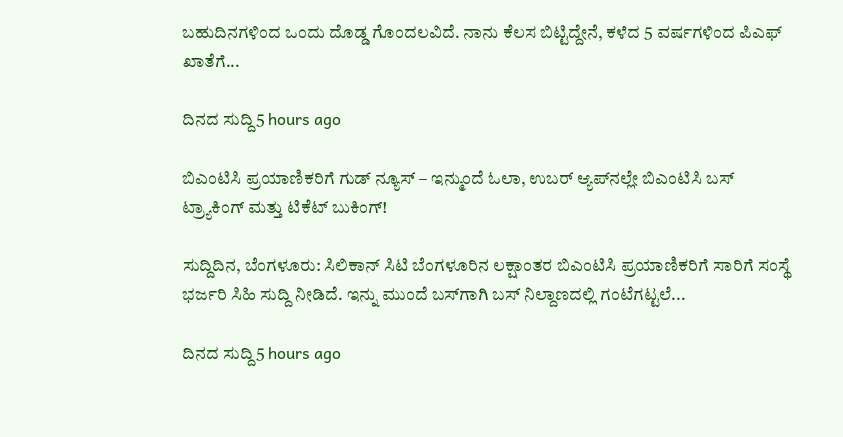ಬಹುದಿನಗಳಿಂದ ಒಂದು ದೊಡ್ಡ ಗೊಂದಲವಿದೆ. ನಾನು ಕೆಲಸ ಬಿಟ್ಟಿದ್ದೇನೆ, ಕಳೆದ 5 ವರ್ಷಗಳಿಂದ ಪಿಎಫ್ ಖಾತೆಗೆ...

ದಿನದ ಸುದ್ದಿ5 hours ago

ಬಿಎಂಟಿಸಿ ಪ್ರಯಾಣಿಕರಿಗೆ ಗುಡ್ ನ್ಯೂಸ್ – ಇನ್ಮುಂದೆ ಓಲಾ, ಉಬರ್ ಆ್ಯಪ್‌ನಲ್ಲೇ ಬಿಎಂಟಿಸಿ ಬಸ್ ಟ್ರ್ಯಾಕಿಂಗ್ ಮತ್ತು ಟಿಕೆಟ್ ಬುಕಿಂಗ್!

ಸುದ್ದಿದಿನ, ಬೆಂಗಳೂರು: ಸಿಲಿಕಾನ್ ಸಿಟಿ ಬೆಂಗಳೂರಿನ ಲಕ್ಷಾಂತರ ಬಿಎಂಟಿಸಿ ಪ್ರಯಾಣಿಕರಿಗೆ ಸಾರಿಗೆ ಸಂಸ್ಥೆ ಭರ್ಜರಿ ಸಿಹಿ ಸುದ್ದಿ ನೀಡಿದೆ. ಇನ್ನು ಮುಂದೆ ಬಸ್‌ಗಾಗಿ ಬಸ್ ನಿಲ್ದಾಣದಲ್ಲಿ ಗಂಟೆಗಟ್ಟಲೆ...

ದಿನದ ಸುದ್ದಿ5 hours ago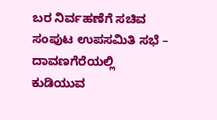ಬರ ನಿರ್ವಹಣೆಗೆ ಸಚಿವ ಸಂಪುಟ ಉಪಸಮಿತಿ ಸಭೆ – ದಾವಣಗೆರೆಯಲ್ಲಿ ಕುಡಿಯುವ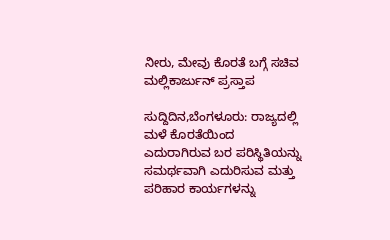ನೀರು, ಮೇವು ಕೊರತೆ ಬಗ್ಗೆ ಸಚಿವ ಮಲ್ಲಿಕಾರ್ಜುನ್ ಪ್ರಸ್ತಾಪ

ಸುದ್ದಿದಿನ,ಬೆಂಗಳೂರು: ರಾಜ್ಯದಲ್ಲಿ ಮಳೆ ಕೊರತೆಯಿಂದ ಎದುರಾಗಿರುವ ಬರ ಪರಿಸ್ಥಿತಿಯನ್ನು ಸಮರ್ಥವಾಗಿ ಎದುರಿಸುವ ಮತ್ತು ಪರಿಹಾರ ಕಾರ್ಯಗಳನ್ನು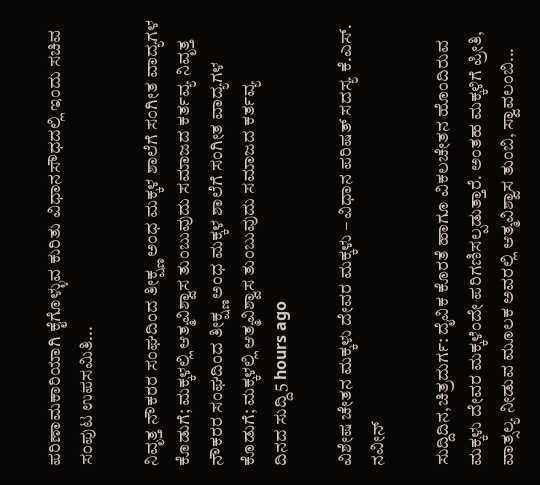ಪರಿಣಾಮಕಾರಿಯಾಗಿ ಕೈಗೊಳ್ಳುವ ಕುರಿತು ವಿಧಾನಸೌಧದಲ್ಲಿ ಇಂದು ಸಚಿವ ಸಂಪುಟ ಉಪಸಮಿತಿ...

ನಿವೃತ್ತ ನೌಕರರ ಸಂಘದಿಂದ ತೀಕ್ಷ್ಣ ಅಂಧ ಮಕ್ಕಳ ಶಾಲೆಗೆ ಸಂಗೀತ ವಾದ್ಯಗಳ ಕೊಡುಗೆ; ಮಕ್ಕಳಲ್ಲಿ ಆತ್ಮವಿಶ್ವಾಸ ತುಂಬುವುದು ಸಮಾಜದ ಕರ್ತವ್ಯ ನಿವೃತ್ತ ನೌಕರರ ಸಂಘದಿಂದ ತೀಕ್ಷ್ಣ ಅಂಧ ಮಕ್ಕಳ ಶಾಲೆಗೆ ಸಂಗೀತ ವಾದ್ಯಗಳ ಕೊಡುಗೆ; ಮಕ್ಕಳಲ್ಲಿ ಆತ್ಮವಿಶ್ವಾಸ ತುಂಬುವುದು ಸಮಾಜದ ಕರ್ತವ್ಯ
ದಿನದ ಸುದ್ದಿ5 hours ago

ವಿಶೇಷ ಚೇತನ ಮಕ್ಕಳು ದೇವರ ಮಕ್ಕಳು – ವಿಧಾನ ಪರಿಷತ್ ಸದಸ್ಯ ಕೆ.ಎಸ್. ನವೀನ್

ಸುದ್ದಿದಿನ,ಚಿತ್ರದುರ್ಗ: ದೈವಿಕ ಕೊರತೆ ಹಾಗೂ ವಿಕಲಚೇತನ ಹೊಂದಿರುವ ಮಕ್ಕಳು ದೇವರ ಮಕ್ಕಳೆಂದೇ ಪರಿಗಣಿಸಲ್ಪಡುತ್ತಾರೆ. ಅಂತಹ ಮಕ್ಕಳಿಗೆ ಪ್ರೀತಿ, ವಾತ್ಸಲ್ಯ ನೀಡುವ ಮೂಲಕ ಅವರಲ್ಲಿ ಆತ್ಮವಿಶ್ವಾಸ ತುಂಬಿ, ಸ್ವಾವಲಂಬಿ...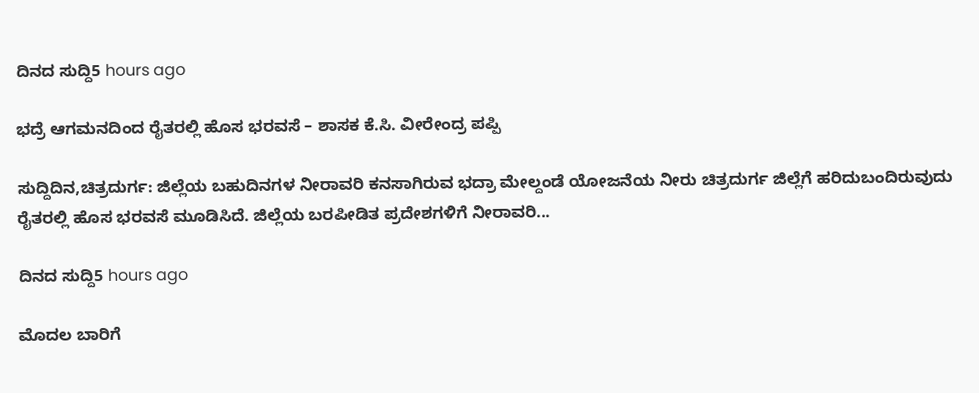ದಿನದ ಸುದ್ದಿ5 hours ago

ಭದ್ರೆ ಆಗಮನದಿಂದ ರೈತರಲ್ಲಿ ಹೊಸ ಭರವಸೆ – ಶಾಸಕ ಕೆ.ಸಿ. ವೀರೇಂದ್ರ ಪಪ್ಪಿ

ಸುದ್ದಿದಿನ,ಚಿತ್ರದುರ್ಗ: ಜಿಲ್ಲೆಯ ಬಹುದಿನಗಳ ನೀರಾವರಿ ಕನಸಾಗಿರುವ ಭದ್ರಾ ಮೇಲ್ದಂಡೆ ಯೋಜನೆಯ ನೀರು ಚಿತ್ರದುರ್ಗ ಜಿಲ್ಲೆಗೆ ಹರಿದುಬಂದಿರುವುದು ರೈತರಲ್ಲಿ ಹೊಸ ಭರವಸೆ ಮೂಡಿಸಿದೆ. ಜಿಲ್ಲೆಯ ಬರಪೀಡಿತ ಪ್ರದೇಶಗಳಿಗೆ ನೀರಾವರಿ...

ದಿನದ ಸುದ್ದಿ5 hours ago

ಮೊದಲ ಬಾರಿಗೆ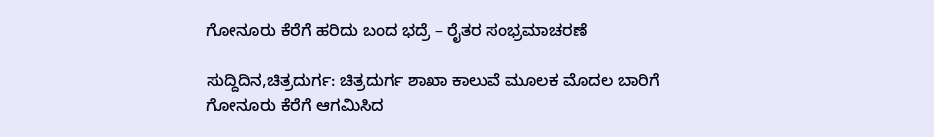ಗೋನೂರು ಕೆರೆಗೆ ಹರಿದು ಬಂದ ಭದ್ರೆ – ರೈತರ ಸಂಭ್ರಮಾಚರಣೆ

ಸುದ್ದಿದಿನ,ಚಿತ್ರದುರ್ಗ: ಚಿತ್ರದುರ್ಗ ಶಾಖಾ ಕಾಲುವೆ ಮೂಲಕ ಮೊದಲ ಬಾರಿಗೆ ಗೋನೂರು ಕೆರೆಗೆ ಆಗಮಿಸಿದ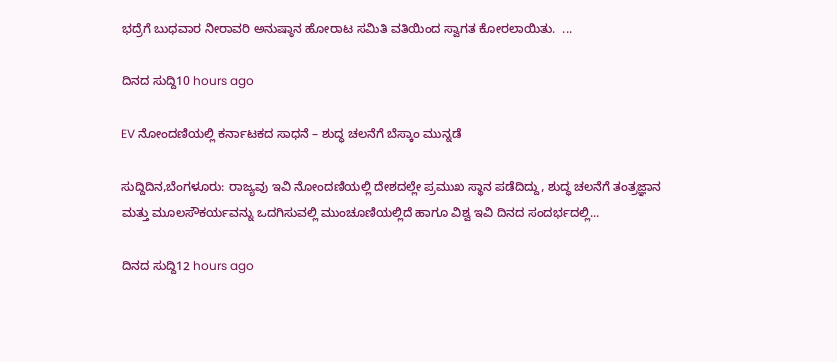ಭದ್ರೆಗೆ ಬುಧವಾರ ನೀರಾವರಿ ಅನುಷ್ಠಾನ ಹೋರಾಟ ಸಮಿತಿ ವತಿಯಿಂದ ಸ್ವಾಗತ ಕೋರಲಾಯಿತು.  ...

ದಿನದ ಸುದ್ದಿ10 hours ago

EV ನೋಂದಣಿಯಲ್ಲಿ ಕರ್ನಾಟಕದ ಸಾಧನೆ – ಶುದ್ಧ ಚಲನೆಗೆ ಬೆಸ್ಕಾಂ ಮುನ್ನಡೆ

ಸುದ್ದಿದಿನ,ಬೆಂಗಳೂರು: ರಾಜ್ಯವು ಇವಿ ನೋಂದಣಿಯಲ್ಲಿ ದೇಶದಲ್ಲೇ ಪ್ರಮುಖ ಸ್ಥಾನ ಪಡೆದಿದ್ದು, ಶುದ್ಧ ಚಲನೆಗೆ ತಂತ್ರಜ್ಞಾನ ಮತ್ತು ಮೂಲಸೌಕರ್ಯವನ್ನು ಒದಗಿಸುವಲ್ಲಿ ಮುಂಚೂಣಿಯಲ್ಲಿದೆ ಹಾಗೂ ವಿಶ್ವ ಇವಿ ದಿನದ ಸಂದರ್ಭದಲ್ಲಿ...

ದಿನದ ಸುದ್ದಿ12 hours ago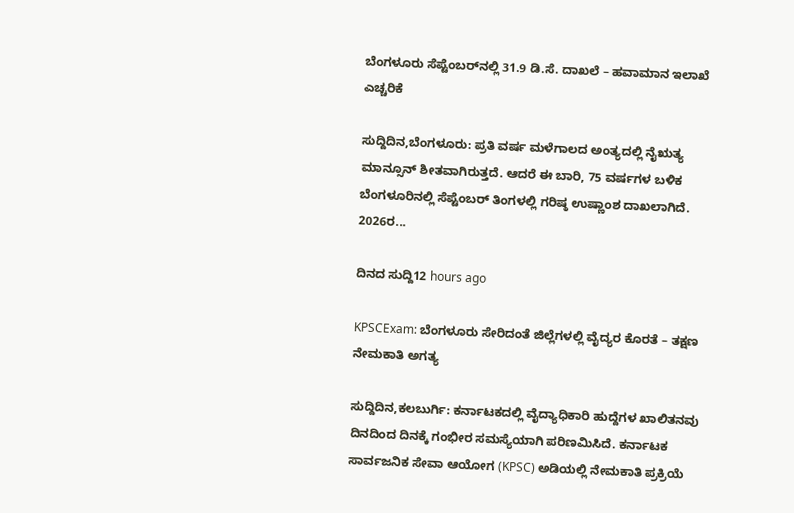ಬೆಂಗಳೂರು ಸೆಪ್ಟೆಂಬರ್‌ನಲ್ಲಿ 31.9 ಡಿ.ಸೆ. ದಾಖಲೆ – ಹವಾಮಾನ ಇಲಾಖೆ ಎಚ್ಚರಿಕೆ

ಸುದ್ದಿದಿನ,ಬೆಂಗಳೂರು: ಪ್ರತಿ ವರ್ಷ ಮಳೆಗಾಲದ ಅಂತ್ಯದಲ್ಲಿ ನೈಋತ್ಯ ಮಾನ್ಸೂನ್ ಶೀತವಾಗಿರುತ್ತದೆ. ಆದರೆ ಈ ಬಾರಿ, 75 ವರ್ಷಗಳ ಬಳಿಕ ಬೆಂಗಳೂರಿನಲ್ಲಿ ಸೆಪ್ಟೆಂಬರ್ ತಿಂಗಳಲ್ಲಿ ಗರಿಷ್ಠ ಉಷ್ಣಾಂಶ ದಾಖಲಾಗಿದೆ. 2026ರ...

ದಿನದ ಸುದ್ದಿ12 hours ago

KPSCExam: ಬೆಂಗಳೂರು ಸೇರಿದಂತೆ ಜಿಲ್ಲೆಗಳಲ್ಲಿ ವೈದ್ಯರ ಕೊರತೆ – ತಕ್ಷಣ ನೇಮಕಾತಿ ಅಗತ್ಯ

ಸುದ್ದಿದಿನ,ಕಲಬುರ್ಗಿ: ಕರ್ನಾಟಕದಲ್ಲಿ ವೈದ್ಯಾಧಿಕಾರಿ ಹುದ್ದೆಗಳ ಖಾಲಿತನವು ದಿನದಿಂದ ದಿನಕ್ಕೆ ಗಂಭೀರ ಸಮಸ್ಯೆಯಾಗಿ ಪರಿಣಮಿಸಿದೆ. ಕರ್ನಾಟಕ ಸಾರ್ವಜನಿಕ ಸೇವಾ ಆಯೋಗ (KPSC) ಅಡಿಯಲ್ಲಿ ನೇಮಕಾತಿ ಪ್ರಕ್ರಿಯೆ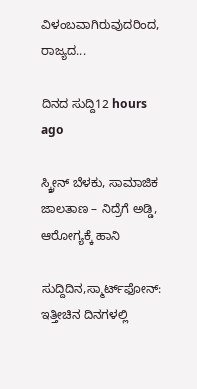ವಿಳಂಬವಾಗಿರುವುದರಿಂದ, ರಾಜ್ಯದ...

ದಿನದ ಸುದ್ದಿ12 hours ago

ಸ್ಕ್ರೀನ್‌ ಬೆಳಕು, ಸಾಮಾಜಿಕ ಜಾಲತಾಣ – ನಿದ್ರೆಗೆ ಅಡ್ಡಿ, ಆರೋಗ್ಯಕ್ಕೆ ಹಾನಿ

ಸುದ್ದಿದಿನ,ಸ್ಮಾರ್ಟ್‌ಫೋನ್: ಇತ್ತೀಚಿನ ದಿನಗಳಲ್ಲಿ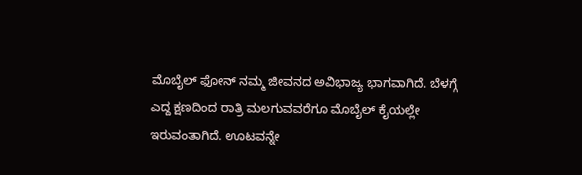ಮೊಬೈಲ್ ಫೋನ್ ನಮ್ಮ ಜೀವನದ ಅವಿಭಾಜ್ಯ ಭಾಗವಾಗಿದೆ. ಬೆಳಗ್ಗೆ ಎದ್ದ ಕ್ಷಣದಿಂದ ರಾತ್ರಿ ಮಲಗುವವರೆಗೂ ಮೊಬೈಲ್ ಕೈಯಲ್ಲೇ ಇರುವಂತಾಗಿದೆ. ಊಟವನ್ನೇ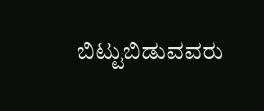ಬಿಟ್ಟುಬಿಡುವವರು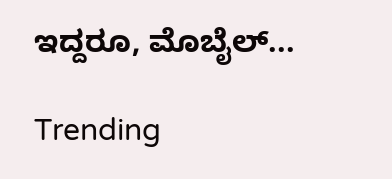ಇದ್ದರೂ, ಮೊಬೈಲ್‌...

Trending